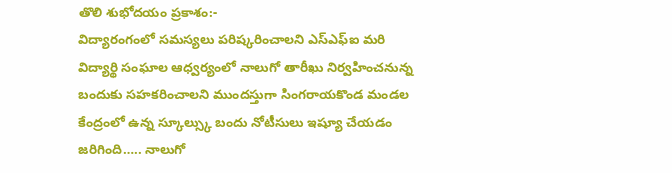తొలి శుభోదయం ప్రకాశం:-
విద్యారంగంలో సమస్యలు పరిష్కరించాలని ఎస్ఎఫ్ఐ మరి విద్యార్థి సంఘాల ఆధ్వర్యంలో నాలుగో తారీఖు నిర్వహించనున్న బందుకు సహకరించాలని ముందస్తుగా సింగరాయకొండ మండల కేంద్రంలో ఉన్న స్కూల్స్కు బందు నోటీసులు ఇష్యూ చేయడం జరిగింది….. నాలుగో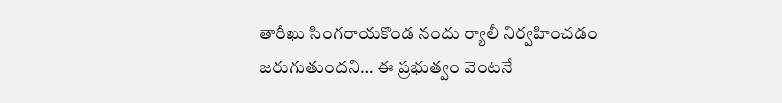తారీఖు సింగరాయకొండ నందు ర్యాలీ నిర్వహించడం జరుగుతుందని… ఈ ప్రభుత్వం వెంటనే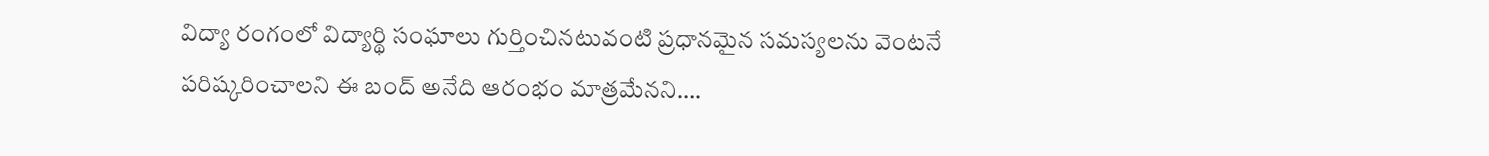విద్యా రంగంలో విద్యార్థి సంఘాలు గుర్తించినటువంటి ప్రధానమైన సమస్యలను వెంటనే పరిష్కరించాలని ఈ బంద్ అనేది ఆరంభం మాత్రమేనని….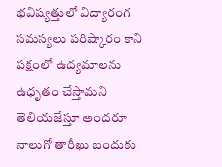భవిష్యత్తులో విద్యారంగ సమస్యలు పరిష్కారం కాని పక్షంలో ఉద్యమాలను ఉధృతం చేస్తామని తెలియజేస్తూ అందరూ నాలుగో తారీఖు బందుకు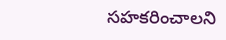సహకరించాలని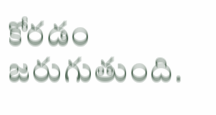కోరడం జరుగుతుంది.